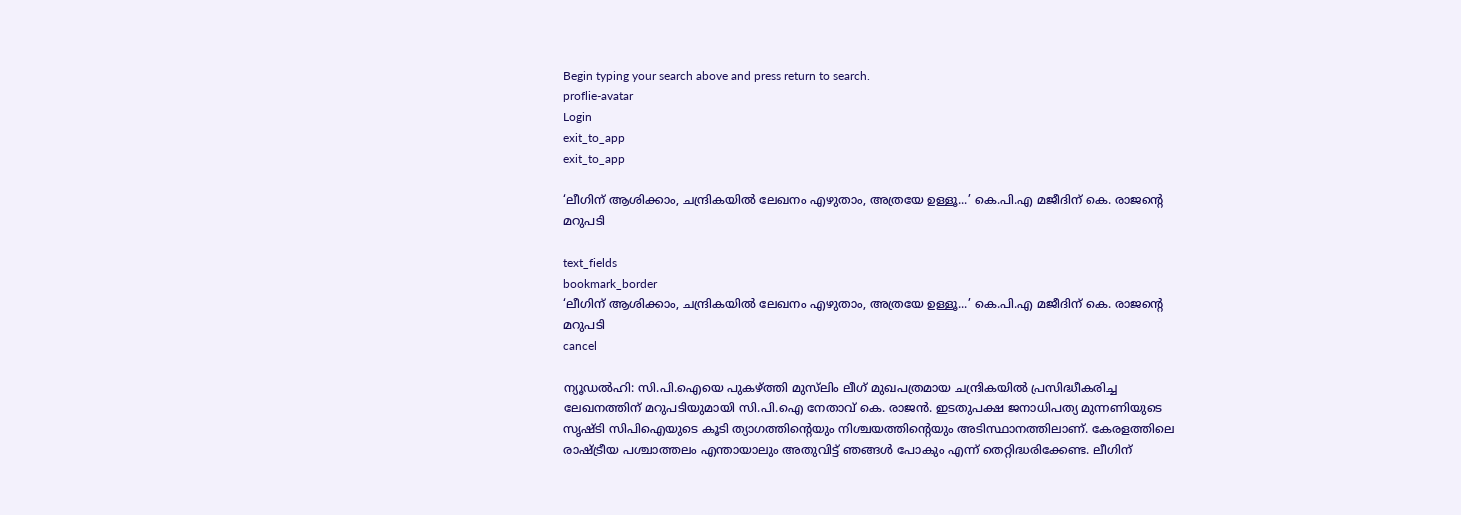Begin typing your search above and press return to search.
proflie-avatar
Login
exit_to_app
exit_to_app

‘ലീഗിന് ആശിക്കാം, ചന്ദ്രികയിൽ ലേഖനം എഴുതാം, അത്രയേ ഉള്ളൂ...’ കെ.പി.എ മജീദിന് കെ. രാജന്റെ മറുപടി

text_fields
bookmark_border
‘ലീഗിന് ആശിക്കാം, ചന്ദ്രികയിൽ ലേഖനം എഴുതാം, അത്രയേ ഉള്ളൂ...’ കെ.പി.എ മജീദിന് കെ. രാജന്റെ മറുപടി
cancel

ന്യൂഡൽഹി: സി.പി.ഐയെ പുകഴ്ത്തി മുസ്‍ലിം ലീഗ് മുഖപത്രമായ ചന്ദ്രികയിൽ പ്രസിദ്ധീകരിച്ച ലേഖനത്തിന് മറുപടിയുമായി സി.പി.ഐ നേതാവ് കെ. രാജൻ. ഇടതുപക്ഷ ജനാധിപത്യ മുന്നണിയുടെ സൃഷ്ടി സിപിഐയുടെ കൂടി ത്യാഗത്തിന്റെയും നിശ്ചയത്തിന്റെയും അടിസ്ഥാനത്തിലാണ്. കേരളത്തിലെ രാഷ്ട്രീയ പശ്ചാത്തലം എന്തായാലും അതുവിട്ട് ഞങ്ങൾ പോകും എന്ന് തെറ്റിദ്ധരിക്കേണ്ട. ലീഗിന്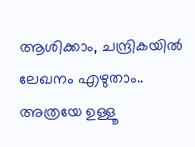ആശിക്കാം, ചന്ദ്രികയിൽ ലേഖനം എഴുതാം.. അത്രയേ ഉള്ളൂ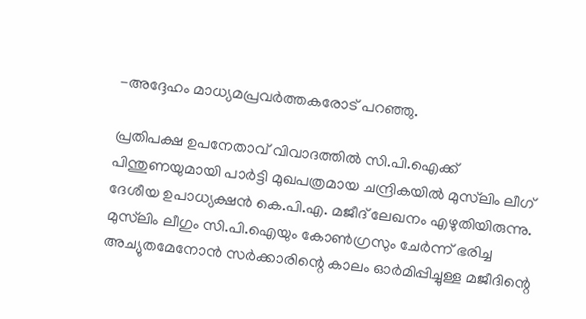-അദ്ദേഹം മാധ്യമപ്രവർത്തകരോട് പറഞ്ഞു.

പ്രതിപക്ഷ ഉപനേതാവ് വിവാദത്തിൽ സി.പി.ഐക്ക് പിന്തുണയുമായി പാർട്ടി മുഖപത്രമായ ചന്ദ്രികയിൽ മുസ്‍ലിം ലീഗ് ദേശീയ ഉപാധ്യക്ഷൻ കെ.പി.എ. മജീദ് ലേഖനം എഴുതിയിരുന്നു. മുസ്‍ലിം ലീഗും സി.പി.ഐയും കോൺഗ്രസും ചേർന്ന് ഭരിച്ച അച്യുതമേനോൻ സർക്കാരിന്റെ കാലം ഓർമിപ്പിച്ചുള്ള മജീദിന്റെ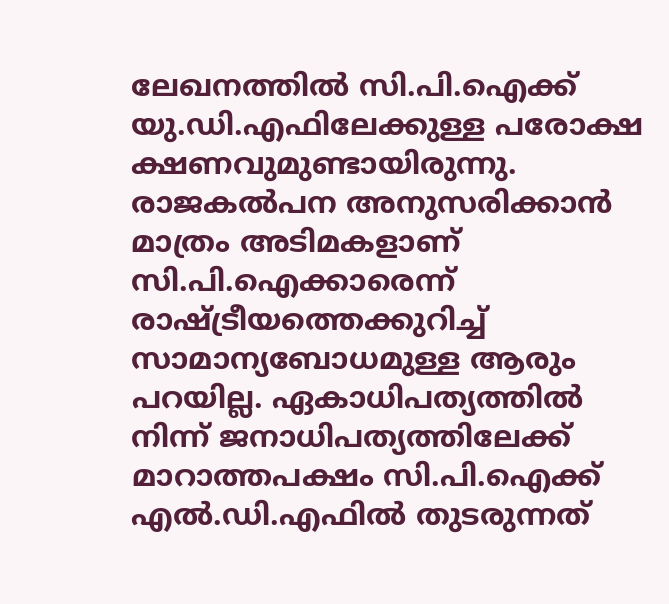ലേഖനത്തിൽ സി.പി.ഐക്ക് യു.ഡി.എഫിലേക്കുള്ള പരോക്ഷ ക്ഷണവുമുണ്ടായിരുന്നു. രാജകൽപന അനുസരിക്കാൻ മാത്രം അടിമകളാണ് സി.പി.ഐക്കാരെന്ന് രാഷ്ട്രീയത്തെക്കുറിച്ച് സാമാന്യബോധമുള്ള ആരും പറയില്ല. ഏകാധിപത്യത്തിൽ നിന്ന് ജനാധിപത്യത്തിലേക്ക് മാറാത്തപക്ഷം സി.പി.ഐക്ക് എൽ.ഡി.എഫിൽ തുടരുന്നത്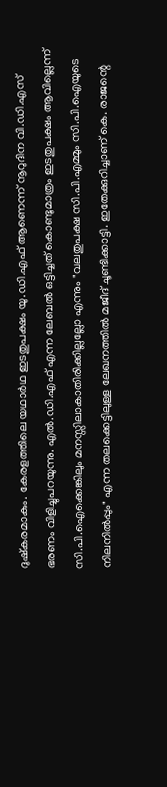ദുഷ്കരമാകും. കേരളത്തിലെ യഥാർഥ ഇടതുപക്ഷം യു.ഡി.എഫ് ആണെന്ന് നൂറുദിന വി.ഡി.എസ് ഭരണം വിളിച്ചുപറയുന്നു. എൽ.ഡി.എഫ് എന്ന ലേബൽ ഒട്ടിച്ചത് കൊണ്ടുമാത്രം ഇടതുപക്ഷം ആവില്ലെന്ന് സി.പി.ഐക്കെങ്കിലും മനസ്സിലാകാതിരിക്കില്ലല്ലോ എന്നും "വലതുപക്ഷ സി.പി.എമ്മും സി.പി.ഐയുടെ നിലനിൽപ്പും" എന്ന തലക്കെട്ടിലുള്ള ലേഖനത്തിൽ മജീദ് ചൂണ്ടിക്കാട്ടി. ഇതേക്കുറിച്ചാണ് കെ. രാജന്റെ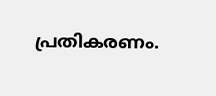പ്രതികരണം.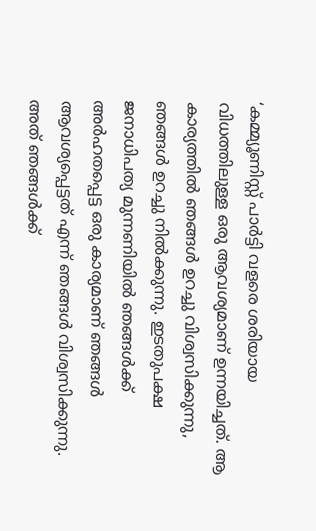‘കമ്മ്യൂണിസ്റ്റ് പാർട്ടി വളരെ ശരിയായ വിധത്തിലുള്ള ഒരു ആവശ്യമാണ് ഉന്നയിച്ചത്. ആ കാര്യത്തിൽ ഞങ്ങൾ ഉറച്ചു വിശ്വസിക്കുന്നു, ഞങ്ങൾ ഉറച്ചു നിൽക്കുന്നു. ഇടതുപക്ഷ ജനാധിപത്യ മുന്നണിയിൽ ഞങ്ങൾക്ക് അർഹതപ്പെട്ട ഒരു കാര്യമാണ് ഞങ്ങൾ ആവശ്യപ്പെട്ടത് എന്ന് ഞങ്ങൾ വിശ്വസിക്കുന്നു. അത് ഞങ്ങൾക്ക്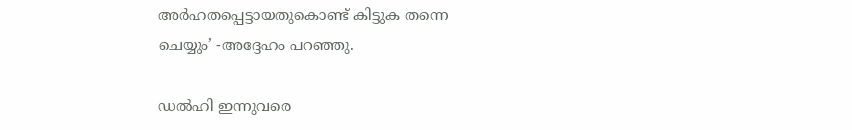അർഹതപ്പെട്ടായതുകൊണ്ട് കിട്ടുക തന്നെ ചെയ്യും’ -അദ്ദേഹം പറഞ്ഞു.

ഡൽഹി ഇന്നുവരെ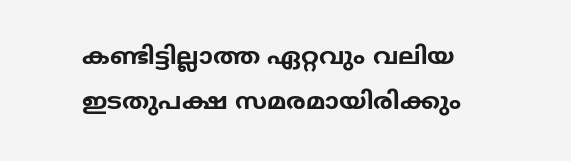കണ്ടിട്ടില്ലാത്ത ഏറ്റവും വലിയ ഇടതുപക്ഷ സമരമായിരിക്കും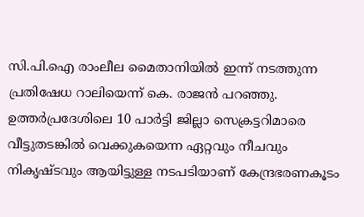സി.പി.ഐ രാംലീല മൈതാനിയിൽ ഇന്ന് നടത്തുന്ന പ്രതിഷേധ റാലിയെന്ന് കെ. രാജൻ പറഞ്ഞു. ഉത്തർപ്രദേശിലെ 10 പാർട്ടി ജില്ലാ സെക്രട്ടറിമാരെ വീട്ടുതടങ്കിൽ വെക്കുകയെന്ന ഏറ്റവും നീചവും നികൃഷ്ടവും ആയിട്ടുള്ള നടപടിയാണ് കേന്ദ്രഭരണകൂടം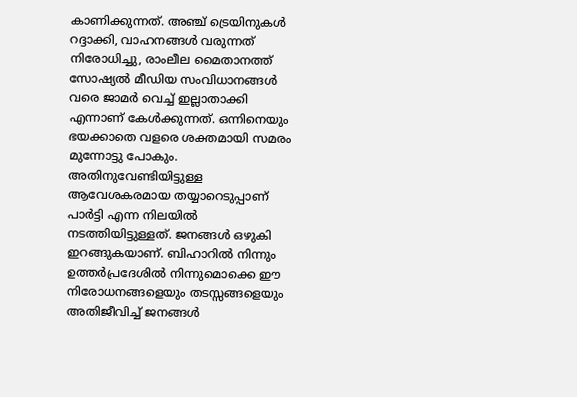കാണിക്കുന്നത്. അഞ്ച് ട്രെയിനുകൾ റദ്ദാക്കി, വാഹനങ്ങൾ വരുന്നത് നിരോധിച്ചു, രാംലീല മൈതാനത്ത് സോഷ്യൽ മീഡിയ സംവിധാനങ്ങൾ വരെ ജാമർ വെച്ച് ഇല്ലാതാക്കി എന്നാണ് കേൾക്കുന്നത്. ഒന്നിനെയും ഭയക്കാതെ വളരെ ശക്തമായി സമരം മുന്നോട്ടു പോകും. അതിനുവേണ്ടിയിട്ടുള്ള ആവേശകരമായ തയ്യാറെടുപ്പാണ് പാർട്ടി എന്ന നിലയിൽ നടത്തിയിട്ടുള്ളത്. ജനങ്ങൾ ഒഴുകി ഇറങ്ങുകയാണ്. ബിഹാറിൽ നിന്നും ഉത്തർപ്രദേശിൽ നിന്നുമൊക്കെ ഈ നിരോധനങ്ങളെയും തടസ്സങ്ങളെയും അതിജീവിച്ച് ജനങ്ങൾ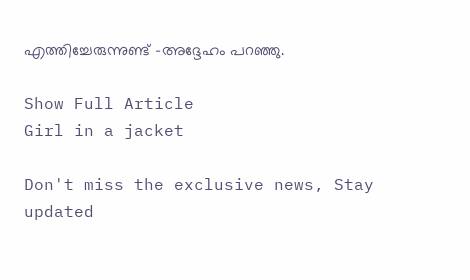എത്തിച്ചേരുന്നുണ്ട് -അദ്ദേഹം പറഞ്ഞു.

Show Full Article
Girl in a jacket

Don't miss the exclusive news, Stay updated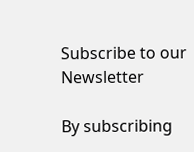Subscribe to our Newsletter

By subscribing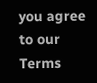you agree to our Terms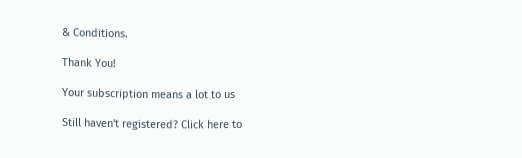& Conditions.

Thank You!

Your subscription means a lot to us

Still haven't registered? Click here to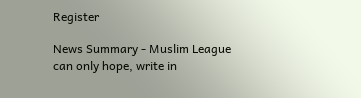Register

News Summary - Muslim League can only hope, write in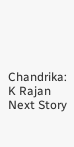Chandrika: K Rajan
Next Story